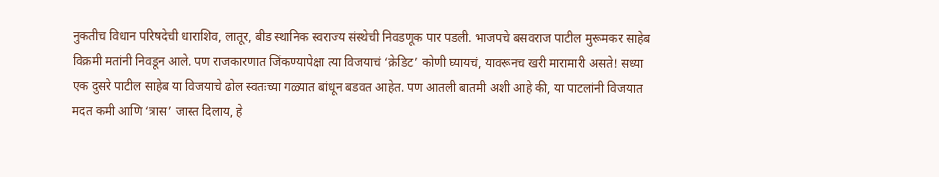नुकतीच विधान परिषदेची धाराशिव, लातूर, बीड स्थानिक स्वराज्य संस्थेची निवडणूक पार पडली. भाजपचे बसवराज पाटील मुरूमकर साहेब विक्रमी मतांनी निवडून आले. पण राजकारणात जिंकण्यापेक्षा त्या विजयाचं ‘क्रेडिट’ कोणी घ्यायचं, यावरूनच खरी मारामारी असते! सध्या एक दुसरे पाटील साहेब या विजयाचे ढोल स्वतःच्या गळ्यात बांधून बडवत आहेत. पण आतली बातमी अशी आहे की, या पाटलांनी विजयात मदत कमी आणि ‘त्रास’ जास्त दिलाय, हे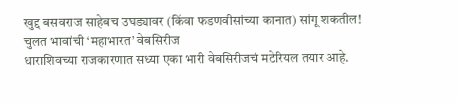खुद्द बसवराज साहेबच उघड्यावर (किंवा फडणवीसांच्या कानात) सांगू शकतील!
चुलत भावांची ‘महाभारत’ वेबसिरीज
धाराशिवच्या राजकारणात सध्या एका भारी वेबसिरीजचं मटेरियल तयार आहे.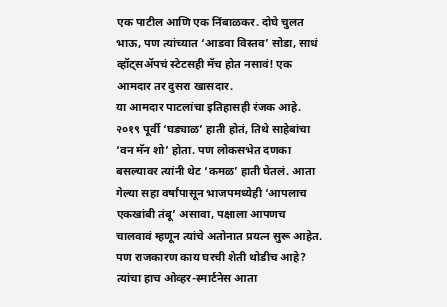एक पाटील आणि एक निंबाळकर. दोघे चुलत भाऊ, पण त्यांच्यात ‘आडवा विस्तव’ सोडा, साधं व्हॉट्सॲपचं स्टेटसही मॅच होत नसावं! एक आमदार तर दुसरा खासदार.
या आमदार पाटलांचा इतिहासही रंजक आहे. २०१९ पूर्वी ‘घड्याळ’ हाती होतं, तिथे साहेबांचा ‘वन मॅन शो’ होता. पण लोकसभेत दणका बसल्यावर त्यांनी थेट ‘कमळ’ हाती घेतलं. आता गेल्या सहा वर्षांपासून भाजपमध्येही ‘आपलाच एकखांबी तंबू’ असावा, पक्षाला आपणच चालवावं म्हणून त्यांचे अतोनात प्रयत्न सुरू आहेत. पण राजकारण काय घरची शेती थोडीच आहे? त्यांचा हाच ओव्हर-स्मार्टनेस आता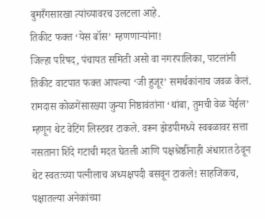बुमरँगसारखा त्यांच्यावरच उलटला आहे.
तिकीट फक्त ‘येस बॉस’ म्हणणाऱ्यांना!
जिल्हा परिषद, पंचायत समिती असो वा नगरपालिका, पाटलांनी तिकीट वाटपात फक्त आपल्या ‘जी हुजूर’ समर्थकांनाच जवळ केलं. रामदास कोळगेंसारख्या जुन्या निष्ठावंतांना ‘थांबा, तुमची वेळ येईल’ म्हणून थेट वेटिंग लिस्टवर टाकले. वरून झेडपीमध्ये स्वबळावर सत्ता नसताना शिंदे गटाची मदत घेतली आणि पक्षश्रेष्ठींनाही अंधारात ठेवून थेट स्वतःच्या पत्नीलाच अध्यक्षपदी बसवून टाकले! साहजिकच, पक्षातल्या अनेकांच्या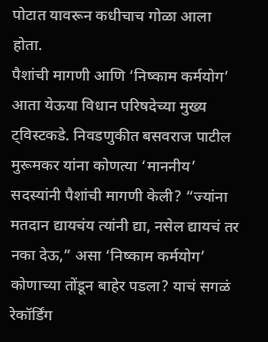पोटात यावरून कधीचाच गोळा आला होता.
पैशांची मागणी आणि ‘निष्काम कर्मयोग’
आता येऊया विधान परिषदेच्या मुख्य ट्विस्टकडे. निवडणुकीत बसवराज पाटील मुरूमकर यांना कोणत्या ‘माननीय’ सदस्यांनी पैशांची मागणी केली? “ज्यांना मतदान द्यायचंय त्यांनी द्या, नसेल द्यायचं तर नका देऊ,” असा ‘निष्काम कर्मयोग’ कोणाच्या तोंडून बाहेर पडला? याचं सगळं रेकॉर्डिंग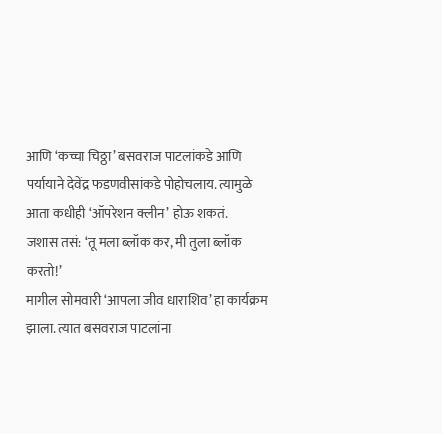आणि ‘कच्चा चिठ्ठा’ बसवराज पाटलांकडे आणि पर्यायाने देवेंद्र फडणवीसांकडे पोहोचलाय. त्यामुळे आता कधीही ‘ऑपरेशन क्लीन’ होऊ शकतं.
जशास तसं: ‘तू मला ब्लॉक कर, मी तुला ब्लॉक करतो!’
मागील सोमवारी ‘आपला जीव धाराशिव’ हा कार्यक्रम झाला. त्यात बसवराज पाटलांना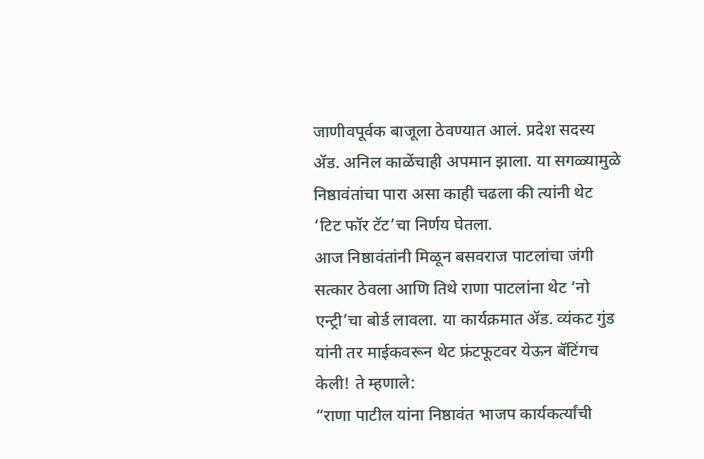जाणीवपूर्वक बाजूला ठेवण्यात आलं. प्रदेश सदस्य ॲड. अनिल काळेंचाही अपमान झाला. या सगळ्यामुळे निष्ठावंतांचा पारा असा काही चढला की त्यांनी थेट ‘टिट फॉर टॅट’चा निर्णय घेतला.
आज निष्ठावंतांनी मिळून बसवराज पाटलांचा जंगी सत्कार ठेवला आणि तिथे राणा पाटलांना थेट ‘नो एन्ट्री’चा बोर्ड लावला. या कार्यक्रमात ॲड. व्यंकट गुंड यांनी तर माईकवरून थेट फ्रंटफूटवर येऊन बॅटिंगच केली! ते म्हणाले:
“राणा पाटील यांना निष्ठावंत भाजप कार्यकर्त्यांची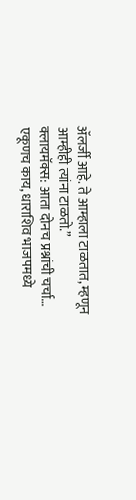ॲलर्जी आहे. ते आम्हाला टाळतात, म्हणून आम्हीही त्यांना टाळतो.”
क्लायमॅक्स: आता दोनच प्रश्नांची चर्चा…
एकूणच काय, धाराशिव भाजपमध्ये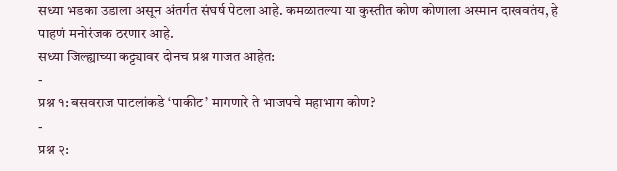सध्या भडका उडाला असून अंतर्गत संघर्ष पेटला आहे. कमळातल्या या कुस्तीत कोण कोणाला अस्मान दाखवतंय, हे पाहणं मनोरंजक ठरणार आहे.
सध्या जिल्ह्याच्या कट्ट्यावर दोनच प्रश्न गाजत आहेत:
-
प्रश्न १: बसवराज पाटलांकडे ‘पाकीट’ मागणारे ते भाजपचे महाभाग कोण?
-
प्रश्न २: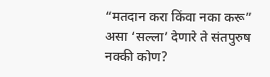“मतदान करा किंवा नका करू” असा ‘सल्ला’ देणारे ते संतपुरुष नक्की कोण?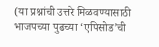(या प्रश्नांची उत्तरे मिळवण्यासाठी भाजपच्या पुढच्या ‘एपिसोड’ची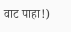वाट पाहा!)